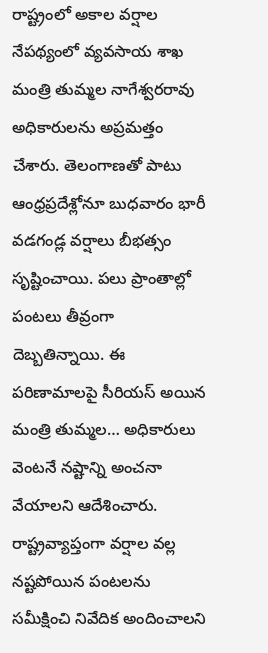రాష్ట్రంలో అకాల వర్షాల నేపథ్యంలో వ్యవసాయ శాఖ మంత్రి తుమ్మల నాగేశ్వరరావు అధికారులను అప్రమత్తం చేశారు. తెలంగాణతో పాటు ఆంధ్రప్రదేశ్లోనూ బుధవారం భారీ వడగండ్ల వర్షాలు బీభత్సం సృష్టించాయి. పలు ప్రాంతాల్లో పంటలు తీవ్రంగా దెబ్బతిన్నాయి. ఈ పరిణామాలపై సీరియస్ అయిన మంత్రి తుమ్మల… అధికారులు వెంటనే నష్టాన్ని అంచనా వేయాలని ఆదేశించారు.
రాష్ట్రవ్యాప్తంగా వర్షాల వల్ల నష్టపోయిన పంటలను సమీక్షించి నివేదిక అందించాలని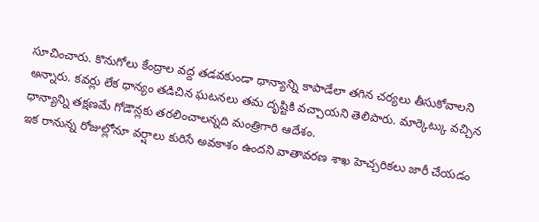సూచించారు. కొనుగోలు కేంద్రాల వద్ద తడవకుండా ధాన్యాన్ని కాపాడేలా తగిన చర్యలు తీసుకోవాలని అన్నారు. కవర్లు లేక ధాన్యం తడిచిన ఘటనలు తమ దృష్టికి వచ్చాయని తెలిపారు. మార్కెట్కు వచ్చిన ధాన్యాన్ని తక్షణమే గోడౌన్లకు తరలించాలన్నది మంత్రిగారి ఆదేశం.
ఇక రానున్న రోజుల్లోనూ వర్షాలు కురిసే అవకాశం ఉందని వాతావరణ శాఖ హెచ్చరికలు జారీ చేయడం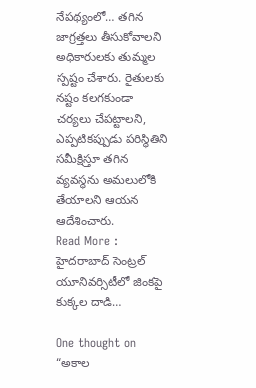నేపథ్యంలో… తగిన జాగ్రత్తలు తీసుకోవాలని అధికారులకు తుమ్మల స్పష్టం చేశారు. రైతులకు నష్టం కలగకుండా చర్యలు చేపట్టాలని, ఎప్పటికప్పుడు పరిస్థితిని సమీక్షిస్తూ తగిన వ్యవస్థను అమలులోకి తేయాలని ఆయన ఆదేశించారు.
Read More : హైదరాబాద్ సెంట్రల్ యూనివర్సిటీలో జింకపై కుక్కల దాడి…

One thought on “అకాల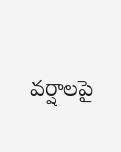వర్షాలపై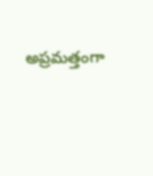అప్రమత్తంగా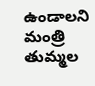ఉండాలని మంత్రి తుమ్మల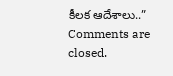కీలక ఆదేశాలు..”
Comments are closed.